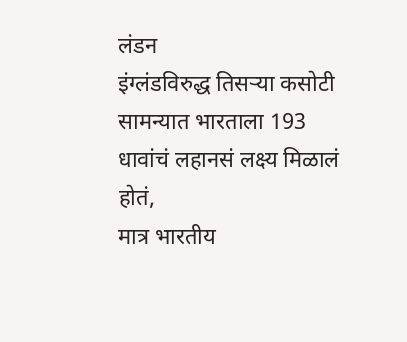लंडन
इंग्लंडविरुद्ध तिसऱ्या कसोटी सामन्यात भारताला 193 धावांचं लहानसं लक्ष्य मिळालं होतं,
मात्र भारतीय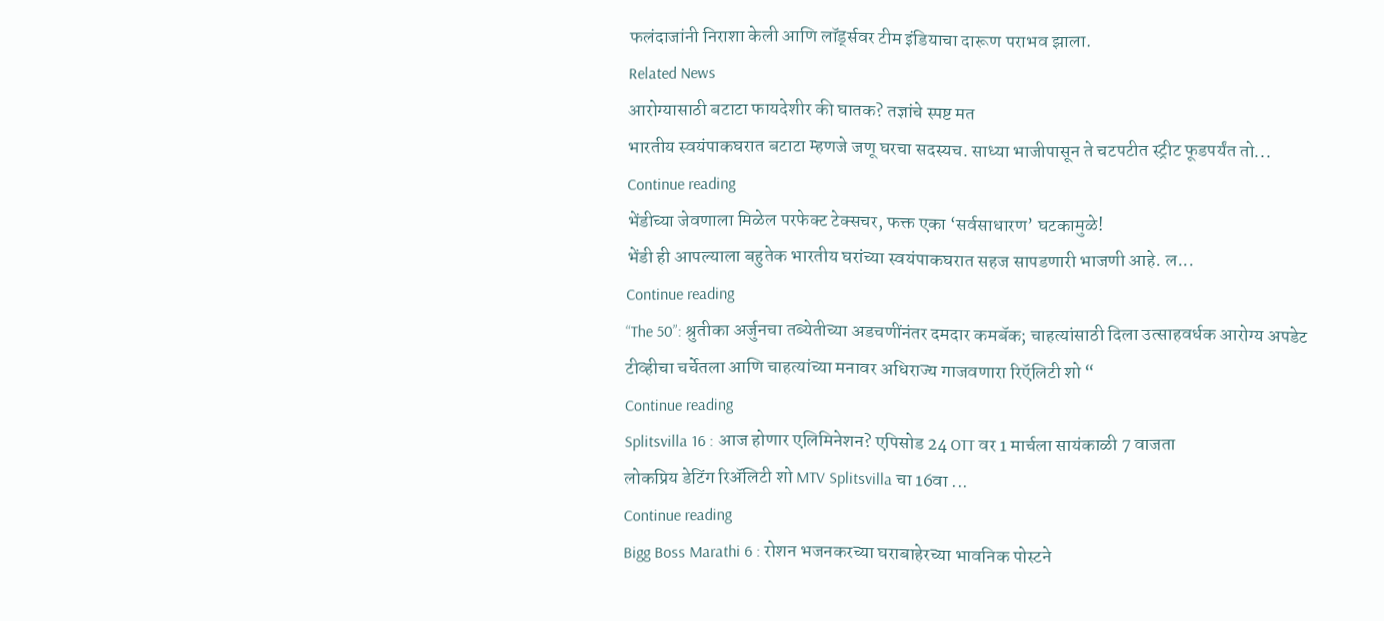फलंदाजांनी निराशा केली आणि लॉर्ड्सवर टीम इंडियाचा दारूण पराभव झाला.
Related News
आरोग्यासाठी बटाटा फायदेशीर की घातक? तज्ञांचे स्पष्ट मत
भारतीय स्वयंपाकघरात बटाटा म्हणजे जणू घरचा सदस्यच. साध्या भाजीपासून ते चटपटीत स्ट्रीट फूडपर्यंत तो...
Continue reading
भेंडीच्या जेवणाला मिळेल परफेक्ट टेक्सचर, फक्त एका ‘सर्वसाधारण’ घटकामुळे!
भेंडी ही आपल्याला बहुतेक भारतीय घरांच्या स्वयंपाकघरात सहज सापडणारी भाजणी आहे. ल...
Continue reading
“The 50”: श्रुतीका अर्जुनचा तब्येतीच्या अडचणींनंतर दमदार कमबॅक; चाहत्यांसाठी दिला उत्साहवर्धक आरोग्य अपडेट
टीव्हीचा चर्चेतला आणि चाहत्यांच्या मनावर अधिराज्य गाजवणारा रिऍलिटी शो “
Continue reading
Splitsvilla 16 : आज होणार एलिमिनेशन? एपिसोड 24 OTT वर 1 मार्चला सायंकाळी 7 वाजता
लोकप्रिय डेटिंग रिॲलिटी शो MTV Splitsvilla चा 16वा ...
Continue reading
Bigg Boss Marathi 6 : रोशन भजनकरच्या घराबाहेरच्या भावनिक पोस्टने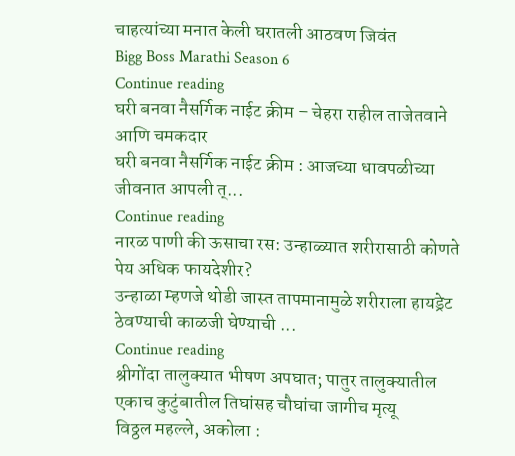चाहत्यांच्या मनात केली घरातली आठवण जिवंत
Bigg Boss Marathi Season 6
Continue reading
घरी बनवा नैसर्गिक नाईट क्रीम – चेहरा राहील ताजेतवाने आणि चमकदार
घरी बनवा नैसर्गिक नाईट क्रीम : आजच्या धावपळीच्या जीवनात आपली त्...
Continue reading
नारळ पाणी की ऊसाचा रस: उन्हाळ्यात शरीरासाठी कोणते पेय अधिक फायदेशीर?
उन्हाळा म्हणजे थोडी जास्त तापमानामुळे शरीराला हायड्रेट ठेवण्याची काळजी घेण्याची ...
Continue reading
श्रीगोंदा तालुक्यात भीषण अपघात; पातुर तालुक्यातील एकाच कुटुंबातील तिघांसह चौघांचा जागीच मृत्यू
विठ्ठल महल्ले, अकोला :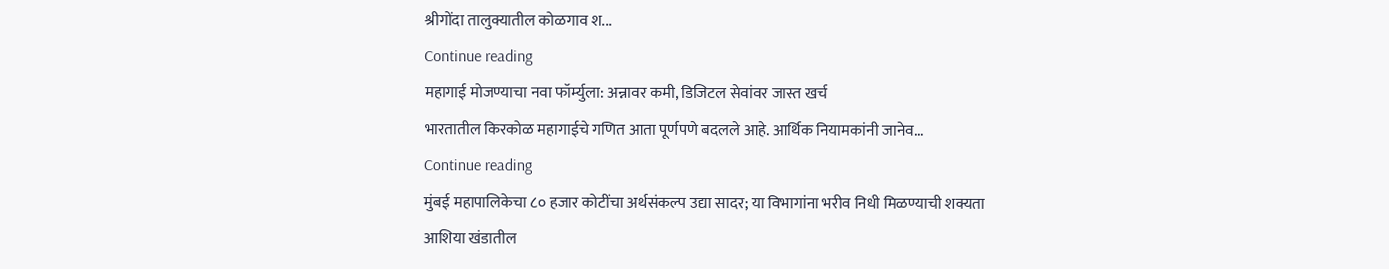श्रीगोंदा तालुक्यातील कोळगाव श...
Continue reading
महागाई मोजण्याचा नवा फॉर्म्युला: अन्नावर कमी, डिजिटल सेवांवर जास्त खर्च
भारतातील किरकोळ महागाईचे गणित आता पूर्णपणे बदलले आहे. आर्थिक नियामकांनी जानेव...
Continue reading
मुंबई महापालिकेचा ८० हजार कोटींचा अर्थसंकल्प उद्या सादर; या विभागांना भरीव निधी मिळण्याची शक्यता
आशिया खंडातील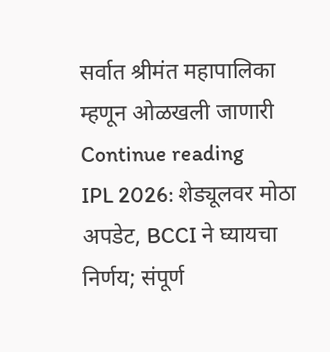सर्वात श्रीमंत महापालिका म्हणून ओळखली जाणारी
Continue reading
IPL 2026: शेड्यूलवर मोठा अपडेट, BCCI ने घ्यायचा निर्णय; संपूर्ण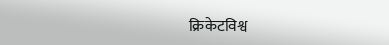क्रिकेटविश्व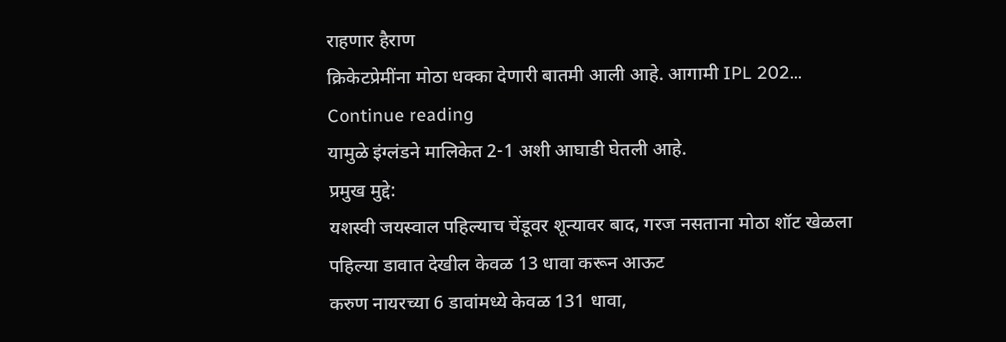राहणार हैराण
क्रिकेटप्रेमींना मोठा धक्का देणारी बातमी आली आहे. आगामी IPL 202...
Continue reading
यामुळे इंग्लंडने मालिकेत 2-1 अशी आघाडी घेतली आहे.
प्रमुख मुद्दे:
यशस्वी जयस्वाल पहिल्याच चेंडूवर शून्यावर बाद, गरज नसताना मोठा शॉट खेळला
पहिल्या डावात देखील केवळ 13 धावा करून आऊट
करुण नायरच्या 6 डावांमध्ये केवळ 131 धावा,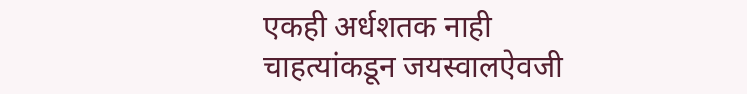एकही अर्धशतक नाही
चाहत्यांकडून जयस्वालऐवजी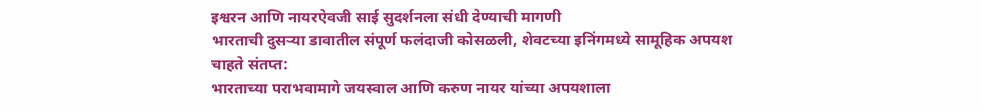इश्वरन आणि नायरऐवजी साई सुदर्शनला संधी देण्याची मागणी
भारताची दुसऱ्या डावातील संपूर्ण फलंदाजी कोसळली, शेवटच्या इनिंगमध्ये सामूहिक अपयश
चाहते संतप्त:
भारताच्या पराभवामागे जयस्वाल आणि करुण नायर यांच्या अपयशाला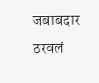जबाबदार ठरवलं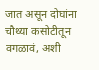जात असून दोघांना चौथ्या कसोटीतून वगळावं, अशी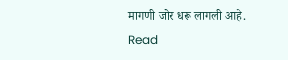मागणी जोर धरू लागली आहे.
Read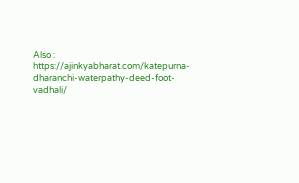Also : https://ajinkyabharat.com/katepurna-dharanchi-waterpathy-deed-foot-vadhali/